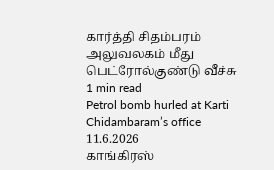கார்த்தி சிதம்பரம் அலுவலகம் மீது பெட்ரோல்குண்டு வீச்சு
1 min read
Petrol bomb hurled at Karti Chidambaram’s office
11.6.2026
காங்கிரஸ்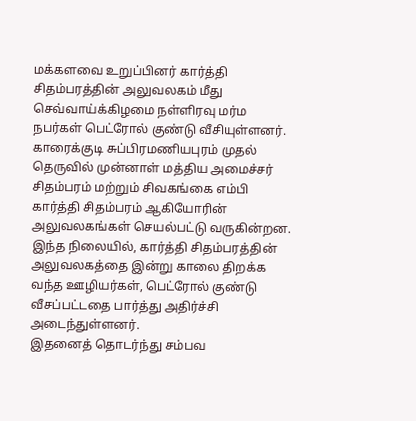மக்களவை உறுப்பினர் கார்த்தி சிதம்பரத்தின் அலுவலகம் மீது செவ்வாய்க்கிழமை நள்ளிரவு மர்ம நபர்கள் பெட்ரோல் குண்டு வீசியுள்ளனர்.
காரைக்குடி சுப்பிரமணியபுரம் முதல் தெருவில் முன்னாள் மத்திய அமைச்சர் சிதம்பரம் மற்றும் சிவகங்கை எம்பி கார்த்தி சிதம்பரம் ஆகியோரின் அலுவலகங்கள் செயல்பட்டு வருகின்றன.
இந்த நிலையில், கார்த்தி சிதம்பரத்தின் அலுவலகத்தை இன்று காலை திறக்க வந்த ஊழியர்கள், பெட்ரோல் குண்டு வீசப்பட்டதை பார்த்து அதிர்ச்சி அடைந்துள்ளனர்.
இதனைத் தொடர்ந்து சம்பவ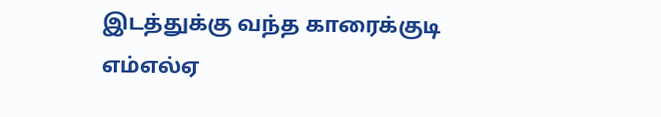இடத்துக்கு வந்த காரைக்குடி எம்எல்ஏ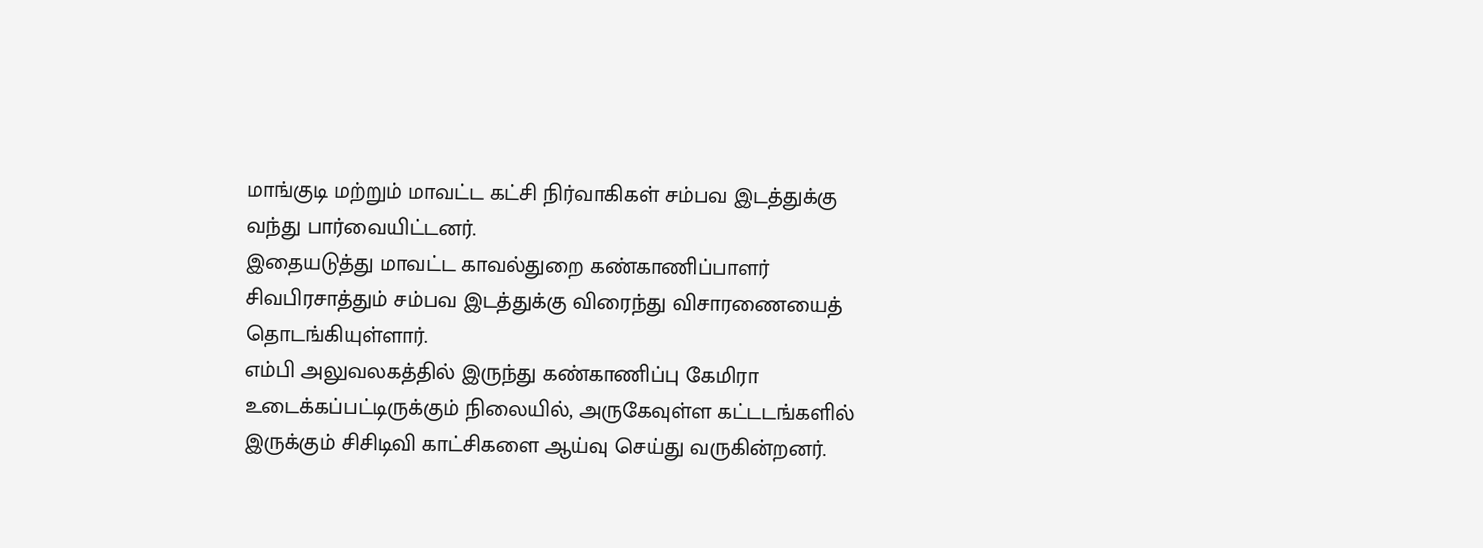மாங்குடி மற்றும் மாவட்ட கட்சி நிர்வாகிகள் சம்பவ இடத்துக்கு வந்து பார்வையிட்டனர்.
இதையடுத்து மாவட்ட காவல்துறை கண்காணிப்பாளர் சிவபிரசாத்தும் சம்பவ இடத்துக்கு விரைந்து விசாரணையைத் தொடங்கியுள்ளார்.
எம்பி அலுவலகத்தில் இருந்து கண்காணிப்பு கேமிரா உடைக்கப்பட்டிருக்கும் நிலையில், அருகேவுள்ள கட்டடங்களில் இருக்கும் சிசிடிவி காட்சிகளை ஆய்வு செய்து வருகின்றனர்.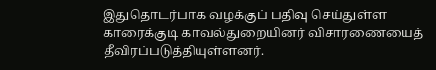இதுதொடர்பாக வழக்குப் பதிவு செய்துள்ள காரைக்குடி காவல்துறையினர் விசாரணையைத் தீவிரப்படுத்தியுள்ளனர்.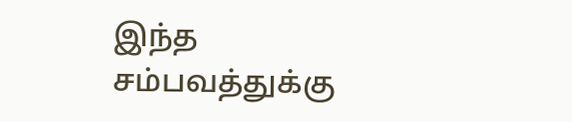இந்த சம்பவத்துக்கு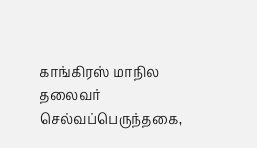காங்கிரஸ் மாநில தலைவர் செல்வப்பெருந்தகை,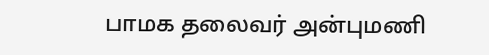பாமக தலைவர் அன்புமணி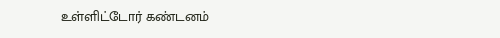உள்ளிட்டோர் கண்டனம்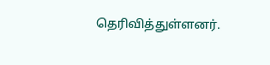தெரிவித்துள்ளனர்.